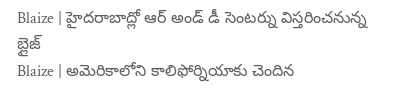Blaize | హైదరాబాద్లో ఆర్ అండ్ డీ సెంటర్ను విస్తరించనున్న బ్లైజ్
Blaize | అమెరికాలోని కాలిఫోర్నియాకు చెందిన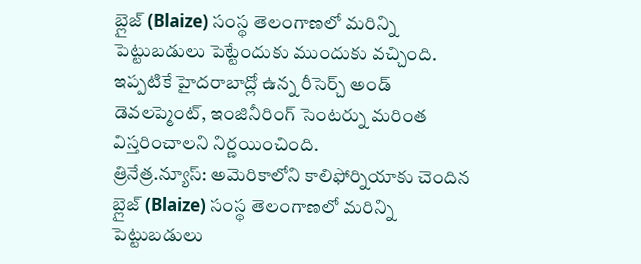బ్లైజ్ (Blaize) సంస్థ తెలంగాణలో మరిన్ని పెట్టుబడులు పెట్టేందుకు ముందుకు వచ్చింది. ఇప్పటికే హైదరాబాద్లో ఉన్న రీసెర్చ్ అండ్ డెవలప్మెంట్, ఇంజినీరింగ్ సెంటర్ను మరింత విస్తరించాలని నిర్ణయించింది.
త్రినేత్ర.న్యూస్: అమెరికాలోని కాలిఫోర్నియాకు చెందిన బ్లైజ్ (Blaize) సంస్థ తెలంగాణలో మరిన్ని పెట్టుబడులు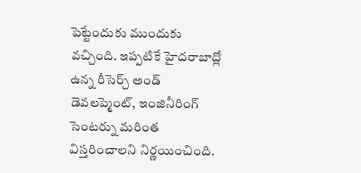పెట్టేందుకు ముందుకు వచ్చింది. ఇప్పటికే హైదరాబాద్లో ఉన్న రీసెర్చ్ అండ్ డెవలప్మెంట్, ఇంజినీరింగ్ సెంటర్ను మరింత విస్తరించాలని నిర్ణయించింది.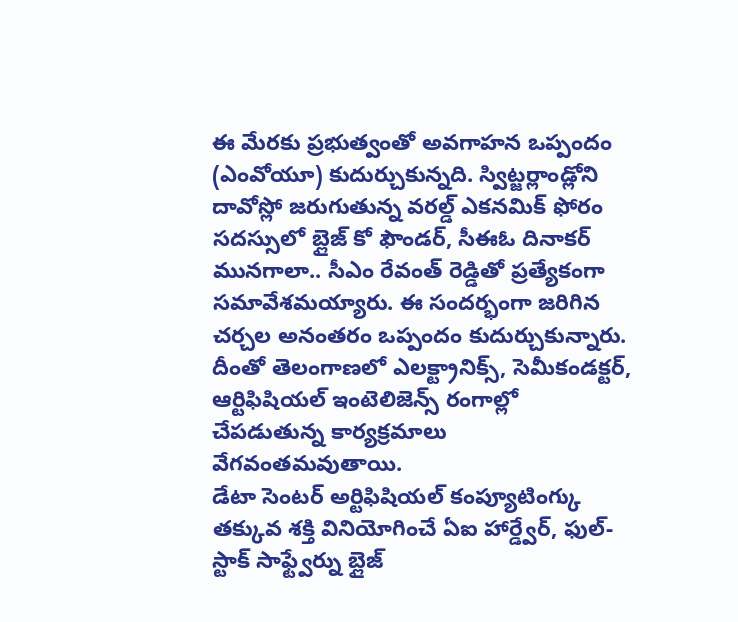ఈ మేరకు ప్రభుత్వంతో అవగాహన ఒప్పందం (ఎంవోయూ) కుదుర్చుకున్నది. స్విట్జర్లాండ్లోని దావోస్లో జరుగుతున్న వరల్డ్ ఎకనమిక్ ఫోరం సదస్సులో బ్లైజ్ కో ఫౌండర్, సీఈఓ దినాకర్ మునగాలా.. సీఎం రేవంత్ రెడ్డితో ప్రత్యేకంగా సమావేశమయ్యారు. ఈ సందర్భంగా జరిగిన చర్చల అనంతరం ఒప్పందం కుదుర్చుకున్నారు. దీంతో తెలంగాణలో ఎలక్ట్రానిక్స్, సెమీకండక్టర్, ఆర్టిఫిషియల్ ఇంటెలిజెన్స్ రంగాల్లో చేపడుతున్న కార్యక్రమాలు వేగవంతమవుతాయి.
డేటా సెంటర్ అర్టిఫిషియల్ కంప్యూటింగ్కు తక్కువ శక్తి వినియోగించే ఏఐ హార్డ్వేర్, ఫుల్-స్టాక్ సాఫ్ట్వేర్ను బ్లైజ్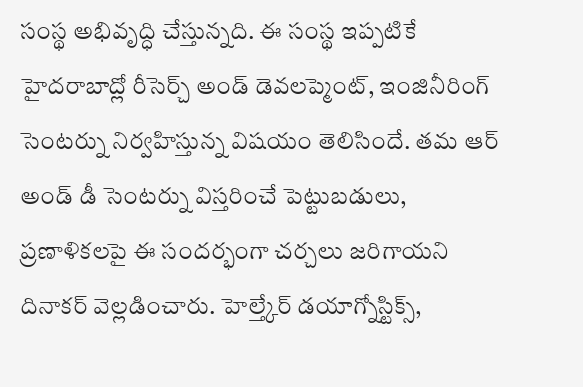సంస్థ అభివృద్ధి చేస్తున్నది. ఈ సంస్థ ఇప్పటికే హైదరాబాద్లో రీసెర్చ్ అండ్ డెవలప్మెంట్, ఇంజినీరింగ్ సెంటర్ను నిర్వహిస్తున్న విషయం తెలిసిందే. తమ ఆర్ అండ్ డీ సెంటర్ను విస్తరించే పెట్టుబడులు, ప్రణాళికలపై ఈ సందర్భంగా చర్చలు జరిగాయని దినాకర్ వెల్లడించారు. హెల్త్కేర్ డయాగ్నోస్టిక్స్,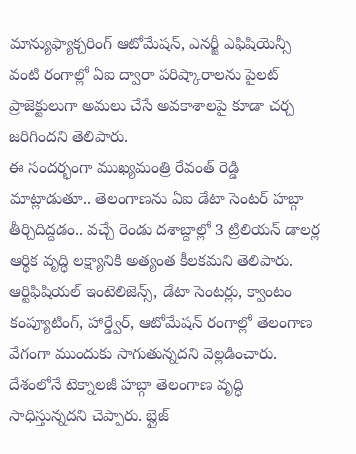మాన్యుఫ్యాక్చరింగ్ ఆటోమేషన్, ఎనర్జీ ఎఫిషియెన్సీ వంటి రంగాల్లో ఏఐ ద్వారా పరిష్కారాలను పైలట్ ప్రాజెక్టులుగా అమలు చేసే అవకాశాలపై కూడా చర్చ జరిగిందని తెలిపారు.
ఈ సందర్భంగా ముఖ్యమంత్రి రేవంత్ రెడ్డి మాట్లాడుతూ.. తెలంగాణను ఏఐ డేటా సెంటర్ హబ్గా తీర్చిదిద్దడం.. వచ్చే రెండు దశాబ్దాల్లో 3 ట్రిలియన్ డాలర్ల ఆర్థిక వృద్ధి లక్ష్యానికి అత్యంత కీలకమని తెలిపారు. ఆర్టిఫిషియల్ ఇంటెలిజెన్స్, డేటా సెంటర్లు, క్వాంటం కంప్యూటింగ్, హార్డ్వేర్, ఆటోమేషన్ రంగాల్లో తెలంగాణ వేగంగా ముందుకు సాగుతున్నదని వెల్లడించారు. దేశంలోనే టెక్నాలజీ హబ్గా తెలంగాణ వృద్ధి సాధిస్తున్నదని చెప్పారు. బ్లైజ్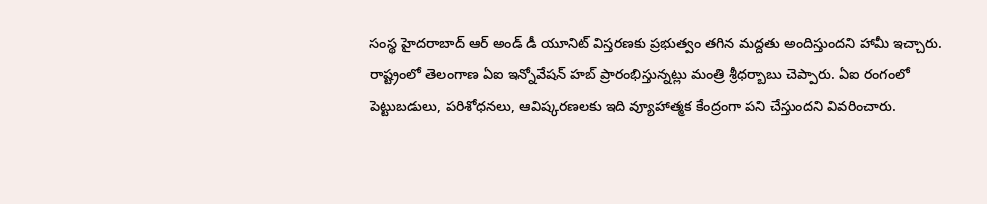సంస్థ హైదరాబాద్ ఆర్ అండ్ డీ యూనిట్ విస్తరణకు ప్రభుత్వం తగిన మద్దతు అందిస్తుందని హామీ ఇచ్చారు.
రాష్ట్రంలో తెలంగాణ ఏఐ ఇన్నోవేషన్ హబ్ ప్రారంభిస్తున్నట్లు మంత్రి శ్రీధర్బాబు చెప్పారు. ఏఐ రంగంలో పెట్టుబడులు, పరిశోధనలు, ఆవిష్కరణలకు ఇది వ్యూహాత్మక కేంద్రంగా పని చేస్తుందని వివరించారు.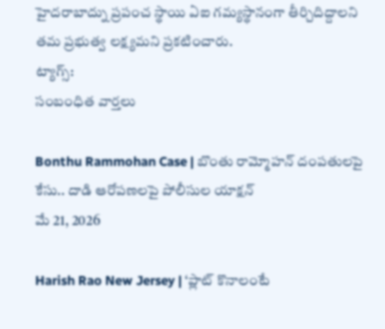హైదరాబాద్ను ప్రపంచ స్థాయి ఏఐ గమ్యస్థానంగా తీర్చిదిద్దాలని తమ ప్రభుత్వ లక్ష్యమని ప్రకటించారు.
ట్యాగ్స్:
సంబంధిత వార్తలు

Bonthu Rammohan Case | బొంతు రామ్మోహన్ దంపతులపై కేసు.. దాడి ఆరోపణలపై పోలీసుల యాక్షన్
మే 21, 2026

Harish Rao New Jersey | ‘ప్లాట్ కొనాలంటే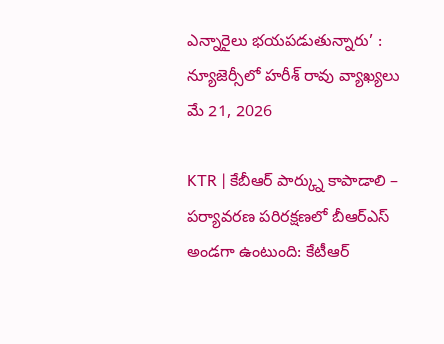ఎన్నారైలు భయపడుతున్నారు’ : న్యూజెర్సీలో హరీశ్ రావు వ్యాఖ్యలు
మే 21, 2026

KTR | కేబీఆర్ పార్క్ను కాపాడాలి – పర్యావరణ పరిరక్షణలో బీఆర్ఎస్ అండగా ఉంటుంది: కేటీఆర్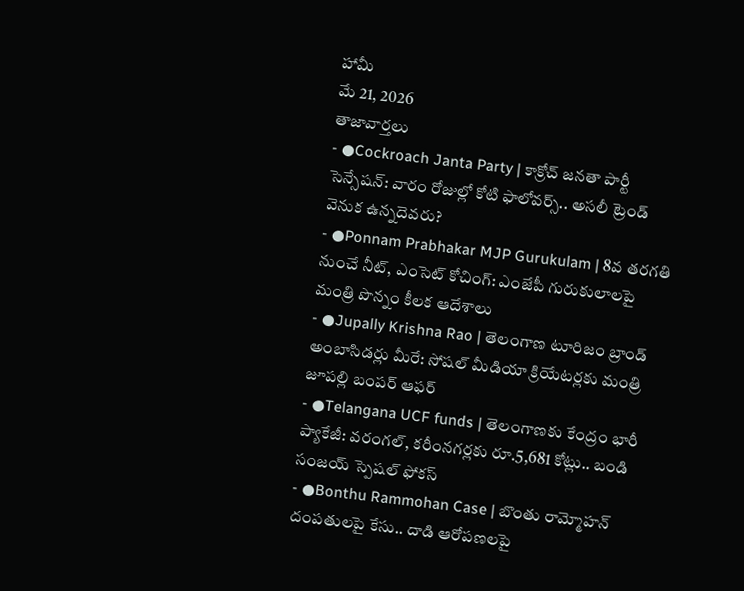హామీ
మే 21, 2026
తాజావార్తలు
- ●Cockroach Janta Party | కాక్రోచ్ జనతా పార్టీ సెన్సేషన్: వారం రోజుల్లో కోటి ఫాలోవర్స్.. అసలీ ట్రెండ్ వెనుక ఉన్నదెవరు?
- ●Ponnam Prabhakar MJP Gurukulam | 8వ తరగతి నుంచే నీట్, ఎంసెట్ కోచింగ్: ఎంజేపీ గురుకులాలపై మంత్రి పొన్నం కీలక ఆదేశాలు
- ●Jupally Krishna Rao | తెలంగాణ టూరిజం బ్రాండ్ అంబాసిడర్లు మీరే: సోషల్ మీడియా క్రియేటర్లకు మంత్రి జూపల్లి బంపర్ ఆఫర్
- ●Telangana UCF funds | తెలంగాణకు కేంద్రం భారీ ప్యాకేజీ: వరంగల్, కరీంనగర్లకు రూ.5,681 కోట్లు.. బండి సంజయ్ స్పెషల్ ఫోకస్
- ●Bonthu Rammohan Case | బొంతు రామ్మోహన్ దంపతులపై కేసు.. దాడి ఆరోపణలపై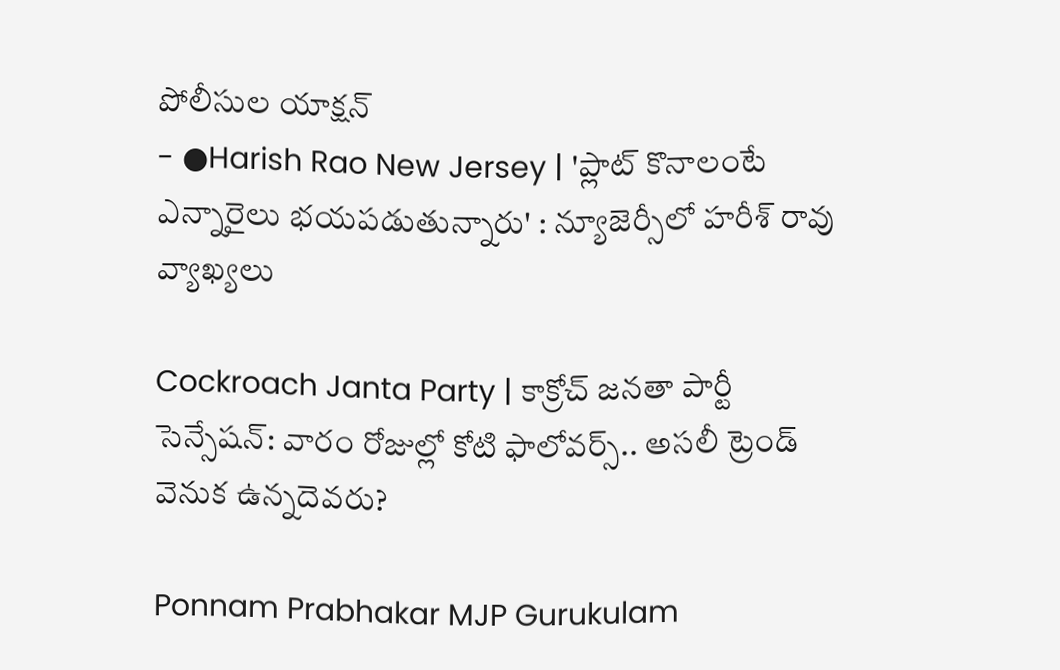పోలీసుల యాక్షన్
- ●Harish Rao New Jersey | 'ప్లాట్ కొనాలంటే ఎన్నారైలు భయపడుతున్నారు' : న్యూజెర్సీలో హరీశ్ రావు వ్యాఖ్యలు

Cockroach Janta Party | కాక్రోచ్ జనతా పార్టీ సెన్సేషన్: వారం రోజుల్లో కోటి ఫాలోవర్స్.. అసలీ ట్రెండ్ వెనుక ఉన్నదెవరు?

Ponnam Prabhakar MJP Gurukulam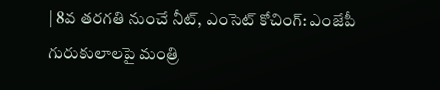| 8వ తరగతి నుంచే నీట్, ఎంసెట్ కోచింగ్: ఎంజేపీ గురుకులాలపై మంత్రి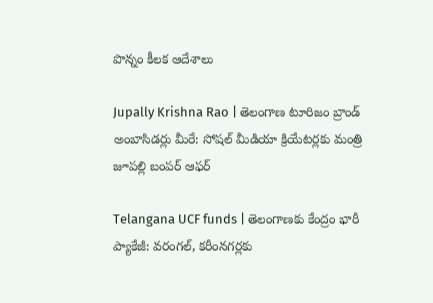పొన్నం కీలక ఆదేశాలు

Jupally Krishna Rao | తెలంగాణ టూరిజం బ్రాండ్ అంబాసిడర్లు మీరే: సోషల్ మీడియా క్రియేటర్లకు మంత్రి జూపల్లి బంపర్ ఆఫర్

Telangana UCF funds | తెలంగాణకు కేంద్రం భారీ ప్యాకేజీ: వరంగల్, కరీంనగర్లకు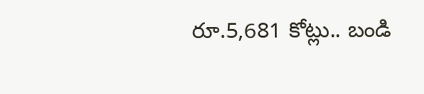రూ.5,681 కోట్లు.. బండి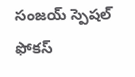సంజయ్ స్పెషల్ ఫోకస్